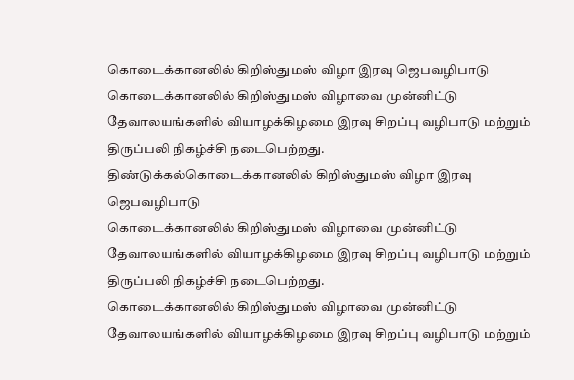கொடைக்கானலில் கிறிஸ்துமஸ் விழா இரவு ஜெபவழிபாடு
கொடைக்கானலில் கிறிஸ்துமஸ் விழாவை முன்னிட்டு தேவாலயங்களில் வியாழக்கிழமை இரவு சிறப்பு வழிபாடு மற்றும் திருப்பலி நிகழ்ச்சி நடைபெற்றது.
திண்டுக்கல்கொடைக்கானலில் கிறிஸ்துமஸ் விழா இரவு ஜெபவழிபாடு
கொடைக்கானலில் கிறிஸ்துமஸ் விழாவை முன்னிட்டு தேவாலயங்களில் வியாழக்கிழமை இரவு சிறப்பு வழிபாடு மற்றும் திருப்பலி நிகழ்ச்சி நடைபெற்றது.
கொடைக்கானலில் கிறிஸ்துமஸ் விழாவை முன்னிட்டு தேவாலயங்களில் வியாழக்கிழமை இரவு சிறப்பு வழிபாடு மற்றும்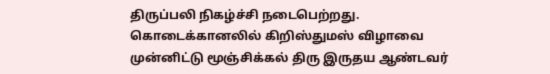திருப்பலி நிகழ்ச்சி நடைபெற்றது.
கொடைக்கானலில் கிறிஸ்துமஸ் விழாவை முன்னிட்டு மூஞ்சிக்கல் திரு இருதய ஆண்டவர்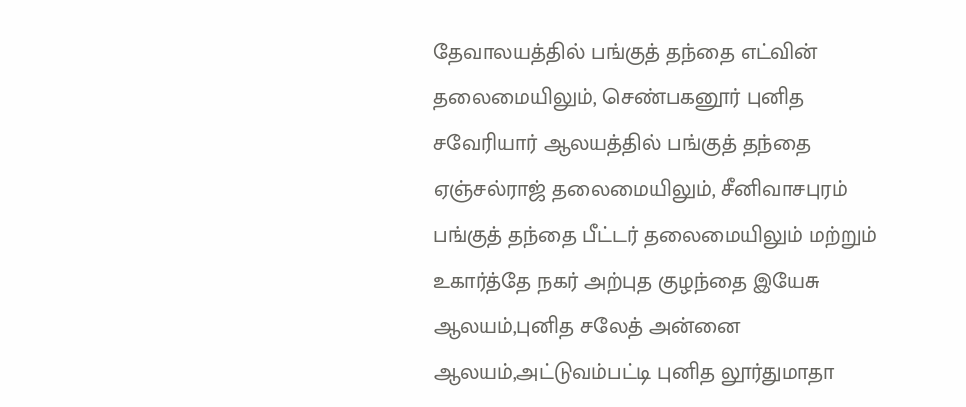தேவாலயத்தில் பங்குத் தந்தை எட்வின் தலைமையிலும், செண்பகனூர் புனித சவேரியார் ஆலயத்தில் பங்குத் தந்தை ஏஞ்சல்ராஜ் தலைமையிலும், சீனிவாசபுரம் பங்குத் தந்தை பீட்டர் தலைமையிலும் மற்றும் உகார்த்தே நகர் அற்புத குழந்தை இயேசு ஆலயம்,புனித சலேத் அன்னை ஆலயம்,அட்டுவம்பட்டி புனித லூர்துமாதா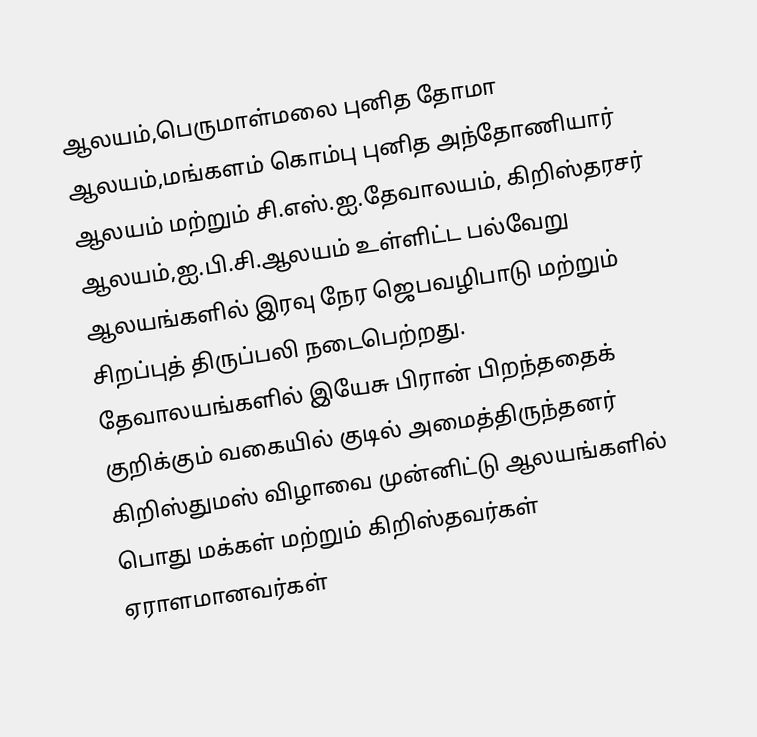ஆலயம்,பெருமாள்மலை புனித தோமா ஆலயம்,மங்களம் கொம்பு புனித அந்தோணியார் ஆலயம் மற்றும் சி.எஸ்.ஐ.தேவாலயம், கிறிஸ்தரசர் ஆலயம்,ஐ.பி.சி.ஆலயம் உள்ளிட்ட பல்வேறு ஆலயங்களில் இரவு நேர ஜெபவழிபாடு மற்றும் சிறப்புத் திருப்பலி நடைபெற்றது.
தேவாலயங்களில் இயேசு பிரான் பிறந்ததைக் குறிக்கும் வகையில் குடில் அமைத்திருந்தனர் கிறிஸ்துமஸ் விழாவை முன்னிட்டு ஆலயங்களில் பொது மக்கள் மற்றும் கிறிஸ்தவர்கள் ஏராளமானவர்கள்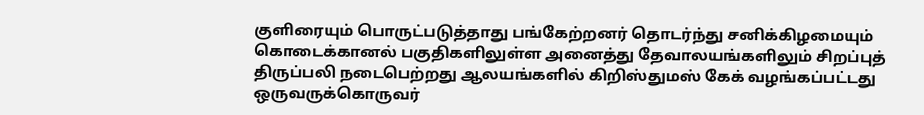குளிரையும் பொருட்படுத்தாது பங்கேற்றனர் தொடர்ந்து சனிக்கிழமையும் கொடைக்கானல் பகுதிகளிலுள்ள அனைத்து தேவாலயங்களிலும் சிறப்புத் திருப்பலி நடைபெற்றது ஆலயங்களில் கிறிஸ்துமஸ் கேக் வழங்கப்பட்டது ஒருவருக்கொருவர்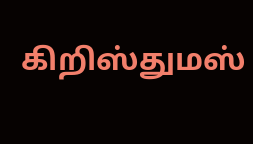கிறிஸ்துமஸ்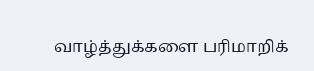வாழ்த்துக்களை பரிமாறிக்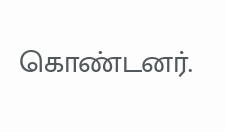கொண்டனர்.